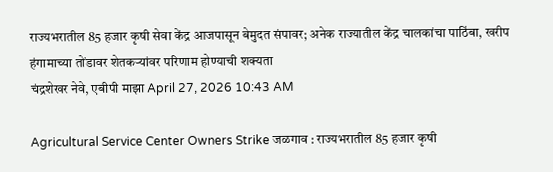राज्यभरातील 85 हजार कृषी सेवा केंद्र आजपासून बेमुदत संपावर; अनेक राज्यातील केंद्र चालकांचा पाठिंबा, खरीप हंगामाच्या तोंडावर शेतकऱ्यांवर परिणाम होण्याची शक्यता
चंद्रशेखर नेवे, एबीपी माझा April 27, 2026 10:43 AM

Agricultural Service Center Owners Strike जळगाव : राज्यभरातील 85 हजार कृषी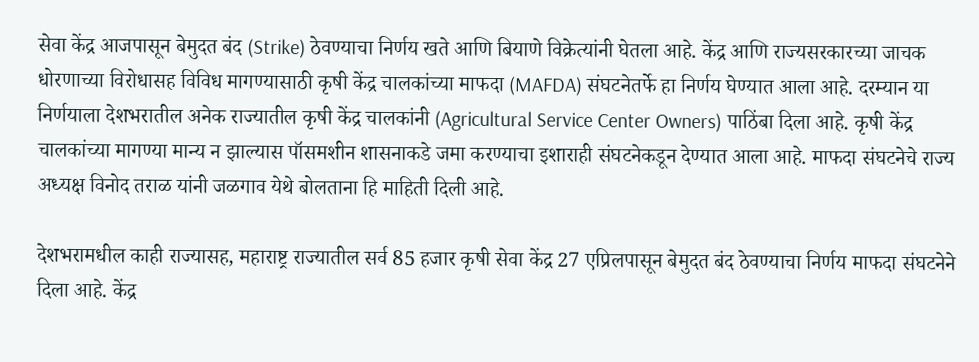सेवा केंद्र आजपासून बेमुदत बंद (Strike) ठेवण्याचा निर्णय खते आणि बियाणे विक्रेत्यांनी घेतला आहे. केंद्र आणि राज्यसरकारच्या जाचक धोरणाच्या विरोधासह विविध मागण्यासाठी कृषी केंद्र चालकांच्या माफदा (MAFDA) संघटनेतर्फे हा निर्णय घेण्यात आला आहे. दरम्यान या निर्णयाला देशभरातील अनेक राज्यातील कृषी केंद्र चालकांनी (Agricultural Service Center Owners) पाठिंबा दिला आहे. कृषी केंद्र चालकांच्या मागण्या मान्य न झाल्यास पॉसमशीन शासनाकडे जमा करण्याचा इशाराही संघटनेकडून देण्यात आला आहे. माफदा संघटनेचे राज्य अध्यक्ष विनोद तराळ यांनी जळगाव येथे बोलताना हि माहिती दिली आहे.

देशभरामधील काही राज्यासह, महाराष्ट्र राज्यातील सर्व 85 हजार कृषी सेवा केंद्र 27 एप्रिलपासून बेमुदत बंद ठेवण्याचा निर्णय माफदा संघटनेने दिला आहे. केंद्र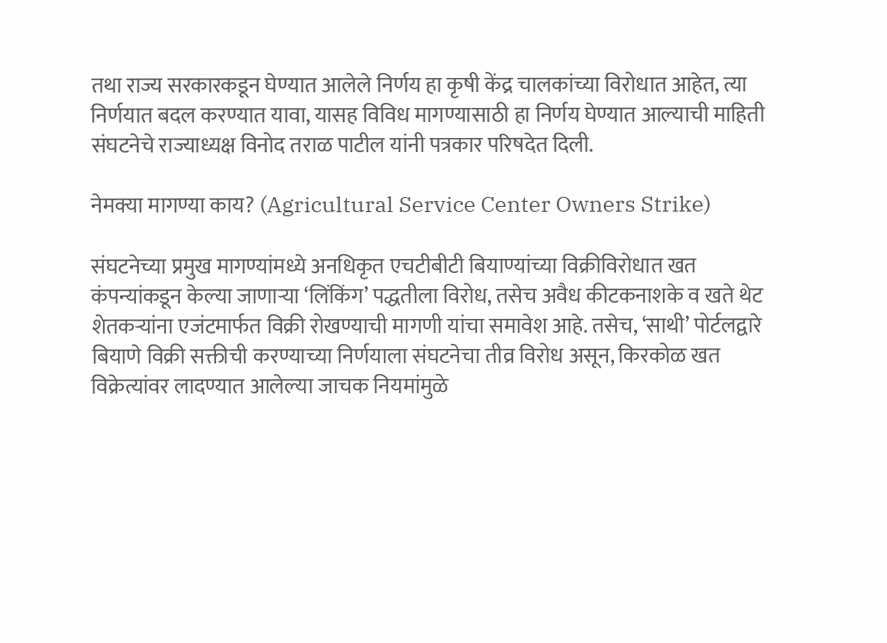तथा राज्य सरकारकडून घेण्यात आलेले निर्णय हा कृषी केंद्र चालकांच्या विरोधात आहेत, त्या निर्णयात बदल करण्यात यावा, यासह विविध मागण्यासाठी हा निर्णय घेण्यात आल्याची माहिती संघटनेचे राज्याध्यक्ष विनोद तराळ पाटील यांनी पत्रकार परिषदेत दिली.

नेमक्या मागण्या काय? (Agricultural Service Center Owners Strike)

संघटनेच्या प्रमुख मागण्यांमध्ये अनधिकृत एचटीबीटी बियाण्यांच्या विक्रीविरोधात खत कंपन्यांकडून केल्या जाणाऱ्या ‘लिंकिंग’ पद्धतीला विरोध, तसेच अवैध कीटकनाशके व खते थेट शेतकऱ्यांना एजंटमार्फत विक्री रोखण्याची मागणी यांचा समावेश आहे. तसेच, ‘साथी’ पोर्टलद्वारे बियाणे विक्री सक्तीची करण्याच्या निर्णयाला संघटनेचा तीव्र विरोध असून, किरकोळ खत विक्रेत्यांवर लादण्यात आलेल्या जाचक नियमांमुळे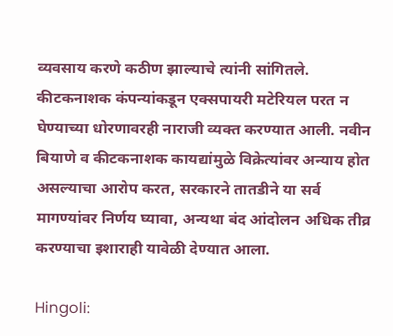व्यवसाय करणे कठीण झाल्याचे त्यांनी सांगितले. कीटकनाशक कंपन्यांकडून एक्सपायरी मटेरियल परत न घेण्याच्या धोरणावरही नाराजी व्यक्त करण्यात आली. नवीन बियाणे व कीटकनाशक कायद्यांमुळे विक्रेत्यांवर अन्याय होत असल्याचा आरोप करत, सरकारने तातडीने या सर्व मागण्यांवर निर्णय घ्यावा, अन्यथा बंद आंदोलन अधिक तीव्र करण्याचा इशाराही यावेळी देण्यात आला.

Hingoli: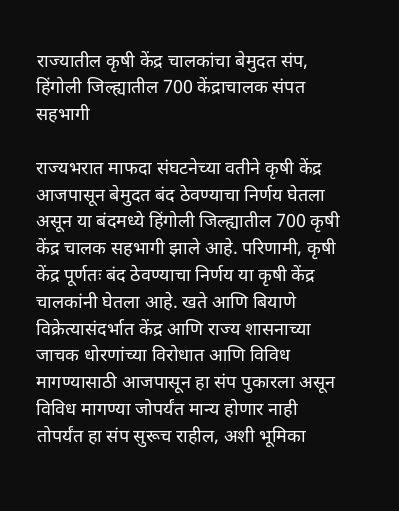राज्यातील कृषी केंद्र चालकांचा बेमुदत संप, हिंगोली जिल्ह्यातील 700 केंद्राचालक संपत सहभागी

राज्यभरात माफदा संघटनेच्या वतीने कृषी केंद्र आजपासून बेमुदत बंद ठेवण्याचा निर्णय घेतला असून या बंदमध्ये हिंगोली जिल्ह्यातील 700 कृषी केंद्र चालक सहभागी झाले आहे. परिणामी, कृषी केंद्र पूर्णतः बंद ठेवण्याचा निर्णय या कृषी केंद्र चालकांनी घेतला आहे. खते आणि बियाणे विक्रेत्यासंदर्भात केंद्र आणि राज्य शासनाच्या जाचक धोरणांच्या विरोधात आणि विविध मागण्यासाठी आजपासून हा संप पुकारला असून विविध मागण्या जोपर्यंत मान्य होणार नाही तोपर्यंत हा संप सुरूच राहील, अशी भूमिका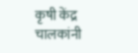कृषी केंद्र चालकांनी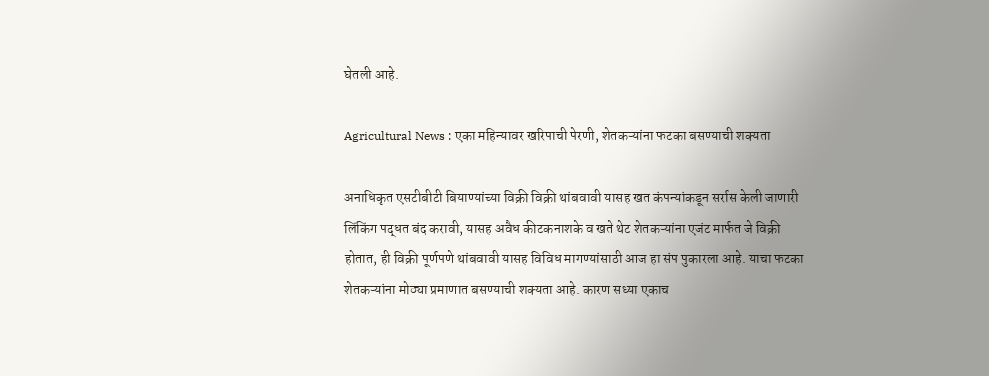घेतली आहे.

Agricultural News : एका महिन्यावर खरिपाची पेरणी, शेतकऱ्यांना फटका बसण्याची शक्यता

अनाधिकृत एसटीबीटी बियाण्यांच्या विक्री विक्री थांबवावी यासह खत कंपन्यांकडून सर्रास केली जाणारी लिंकिंग पद्धत बंद करावी, यासह अवैध कीटकनाशके व खते थेट शेतकऱ्यांना एजंट मार्फत जे विक्री होतात, ही विक्री पूर्णपणे थांबवावी यासह विविध मागण्यांसाठी आज हा संप पुकारला आहे. याचा फटका शेतकऱ्यांना मोठ्या प्रमाणात बसण्याची शक्यता आहे. कारण सध्या एकाच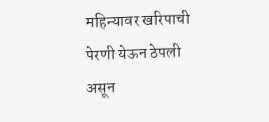महिन्यावर खरिपाची पेरणी येऊन ठेपली असून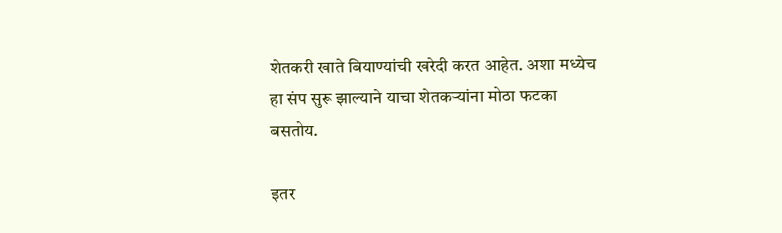शेतकरी खाते बियाण्यांची खरेदी करत आहेत. अशा मध्येच हा संप सुरू झाल्याने याचा शेतकऱ्यांना मोठा फटका बसतोय.

इतर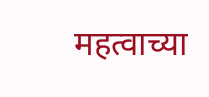महत्वाच्या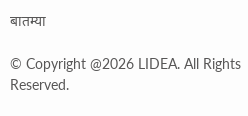बातम्या

© Copyright @2026 LIDEA. All Rights Reserved.